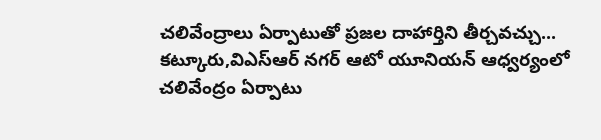చలివేంద్రాలు ఏర్పాటుతో ప్రజల దాహార్తిని తీర్చవచ్చు...
కట్కూరు,విఎస్ఆర్ నగర్ ఆటో యూనియన్ ఆధ్వర్యంలో చలివేంద్రం ఏర్పాటు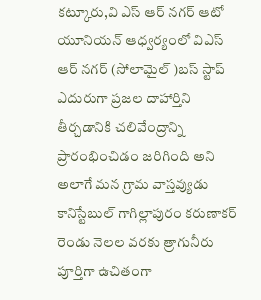కట్కూరు,వి ఎస్ ఆర్ నగర్ ఆటో యూనియన్ ఆధ్వర్యంలో విఎస్ ఆర్ నగర్ (సోలామైల్ )బస్ స్టాప్ ఎదురుగా ప్రజల దాహార్తిని తీర్చడానికి చలివేంద్రాన్ని ప్రారంభించిడం జరిగింది అని అలాగే మన గ్రామ వాస్తవ్యుడు కానిస్టేబుల్ గాగిల్లాపురం కరుణాకర్ రెండు నెలల వరకు త్రాగునీరు పూర్తిగా ఉచితంగా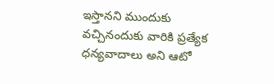ఇస్తానని ముందుకు వచ్చినందుకు వారికి ప్రత్యేక ధన్యవాదాలు అని ఆటో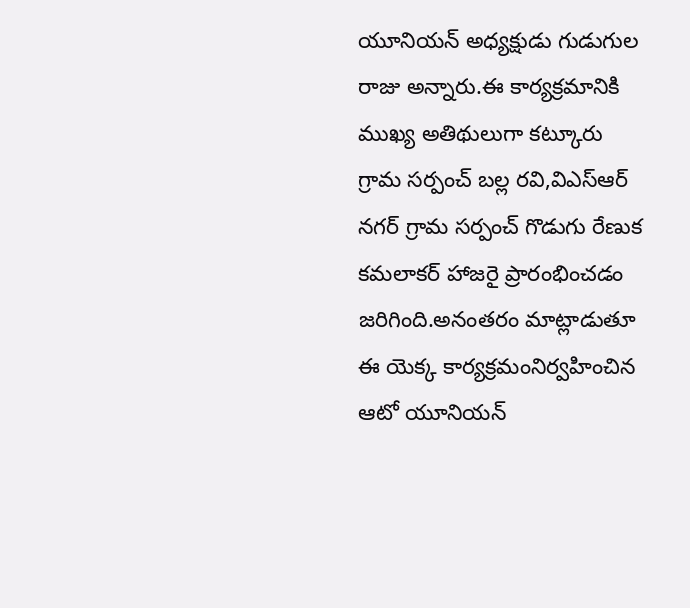యూనియన్ అధ్యక్షుడు గుడుగుల రాజు అన్నారు.ఈ కార్యక్రమానికి ముఖ్య అతిథులుగా కట్కూరు గ్రామ సర్పంచ్ బల్ల రవి,విఎస్ఆర్ నగర్ గ్రామ సర్పంచ్ గొడుగు రేణుక కమలాకర్ హాజరై ప్రారంభించడం జరిగింది.అనంతరం మాట్లాడుతూ ఈ యెక్క కార్యక్రమంనిర్వహించిన ఆటో యూనియన్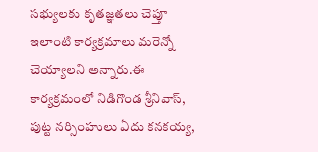సభ్యులకు కృతజ్ఞతలు చెప్తూ ఇలాంటి కార్యక్రమాలు మరెన్నో చెయ్యాలని అన్నారు.ఈ కార్యక్రమంలో నిడిగొండ శ్రీనివాస్, పుట్ట నర్సింహులు ఏదు కనకయ్య,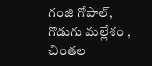గంజి గోపాల్, గొడుగు మల్లేశం , చింతల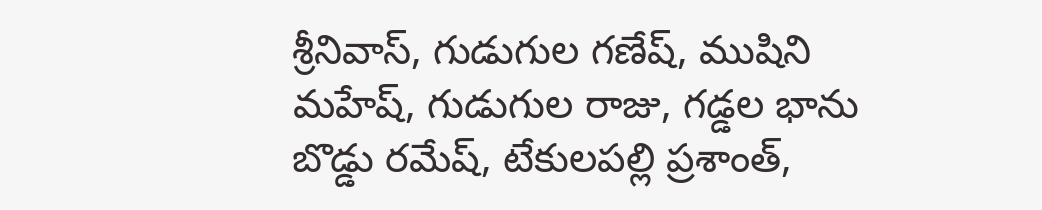శ్రీనివాస్, గుడుగుల గణేష్, ముషిని మహేష్, గుడుగుల రాజు, గడ్డల భాను బొడ్డు రమేష్, టేకులపల్లి ప్రశాంత్,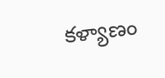కళ్యాణం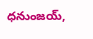ధనుంజయ్,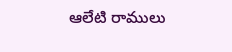ఆలేటి రాములు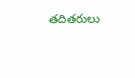తదితరులు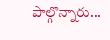పాల్గొన్నారు...